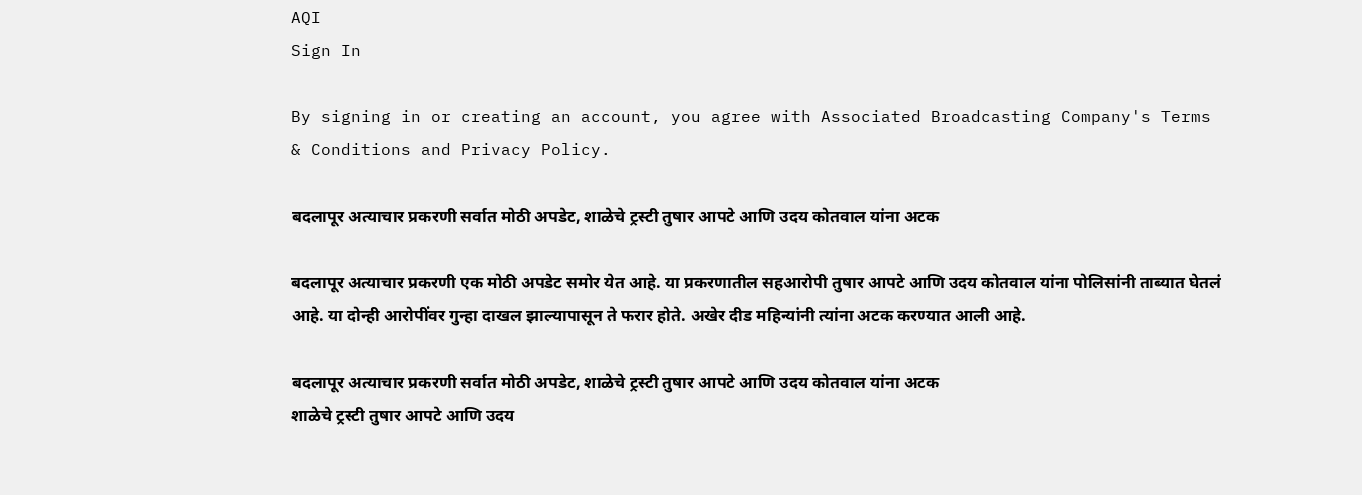AQI
Sign In

By signing in or creating an account, you agree with Associated Broadcasting Company's Terms & Conditions and Privacy Policy.

बदलापूर अत्याचार प्रकरणी सर्वात मोठी अपडेट, शाळेचे ट्रस्टी तुषार आपटे आणि उदय कोतवाल यांना अटक

बदलापूर अत्याचार प्रकरणी एक मोठी अपडेट समोर येत आहे. या प्रकरणातील सहआरोपी तुषार आपटे आणि उदय कोतवाल यांना पोलिसांनी ताब्यात घेतलं आहे. या दोन्ही आरोपींवर गुन्हा दाखल झाल्यापासून ते फरार होते. अखेर दीड महिन्यांनी त्यांना अटक करण्यात आली आहे.

बदलापूर अत्याचार प्रकरणी सर्वात मोठी अपडेट, शाळेचे ट्रस्टी तुषार आपटे आणि उदय कोतवाल यांना अटक
शाळेचे ट्रस्टी तुषार आपटे आणि उदय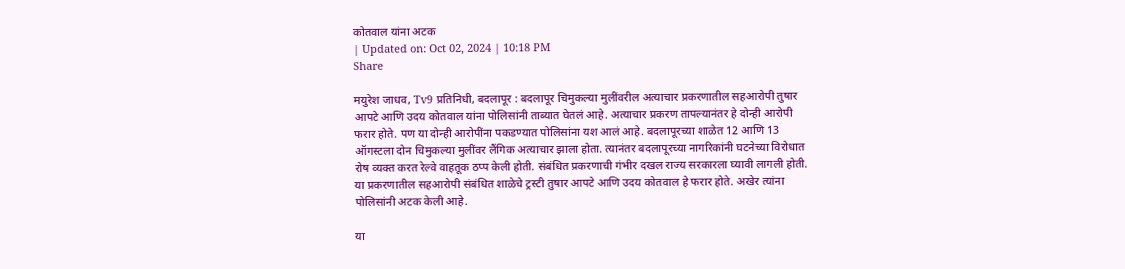कोतवाल यांना अटक
| Updated on: Oct 02, 2024 | 10:18 PM
Share

मयुरेश जाधव, Tv9 प्रतिनिधी, बदलापूर : बदलापूर चिमुकल्या मुलींवरील अत्याचार प्रकरणातील सहआरोपी तुषार आपटे आणि उदय कोतवाल यांना पोलिसांनी ताब्यात घेतलं आहे. अत्याचार प्रकरण तापल्यानंतर हे दोन्ही आरोपी फरार होते. पण या दोन्ही आरोपींना पकडण्यात पोलिसांना यश आलं आहे. बदलापूरच्या शाळेत 12 आणि 13 ऑगस्टला दोन चिमुकल्या मुलींवर लैंगिक अत्याचार झाला होता. त्यानंतर बदलापूरच्या नागरिकांनी घटनेच्या विरोधात रोष व्यक्त करत रेल्वे वाहतूक ठप्प केली होती. संबंधित प्रकरणाची गंभीर दखल राज्य सरकारला घ्यावी लागली होती. या प्रकरणातील सहआरोपी संबंधित शाळेचे ट्रस्टी तुषार आपटे आणि उदय कोतवाल हे फरार होते. अखेर त्यांना पोलिसांनी अटक केली आहे.

या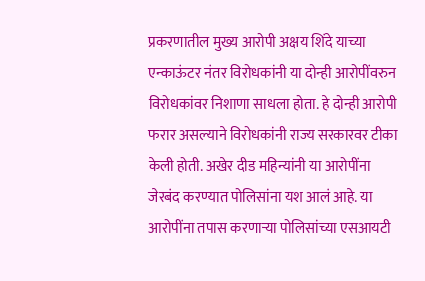प्रकरणातील मुख्य आरोपी अक्षय शिंदे याच्या एन्काऊंटर नंतर विरोधकांनी या दोन्ही आरोपींवरुन विरोधकांवर निशाणा साधला होता. हे दोन्ही आरोपी फरार असल्याने विरोधकांनी राज्य सरकारवर टीका केली होती. अखेर दीड महिन्यांनी या आरोपींना जेरबंद करण्यात पोलिसांना यश आलं आहे. या आरोपींना तपास करणाऱ्या पोलिसांच्या एसआयटी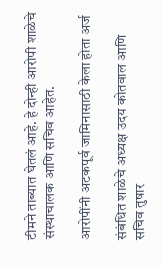टीमने ताब्यात घेतलं आहे. हे दोन्ही आरोपी शाळेचे संस्थाचालक आणि सचिव आहेत.

आरोपींनी अटकपूर्व जामिनासाठी केला होता अर्ज

संबंधित शाळेचे अध्यक्ष उदय कोतवाल आणि सचिव तुषार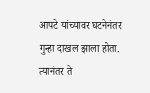आपटे यांच्यावर घटनेनंतर गुन्हा दाखल झाला होता. त्यानंतर ते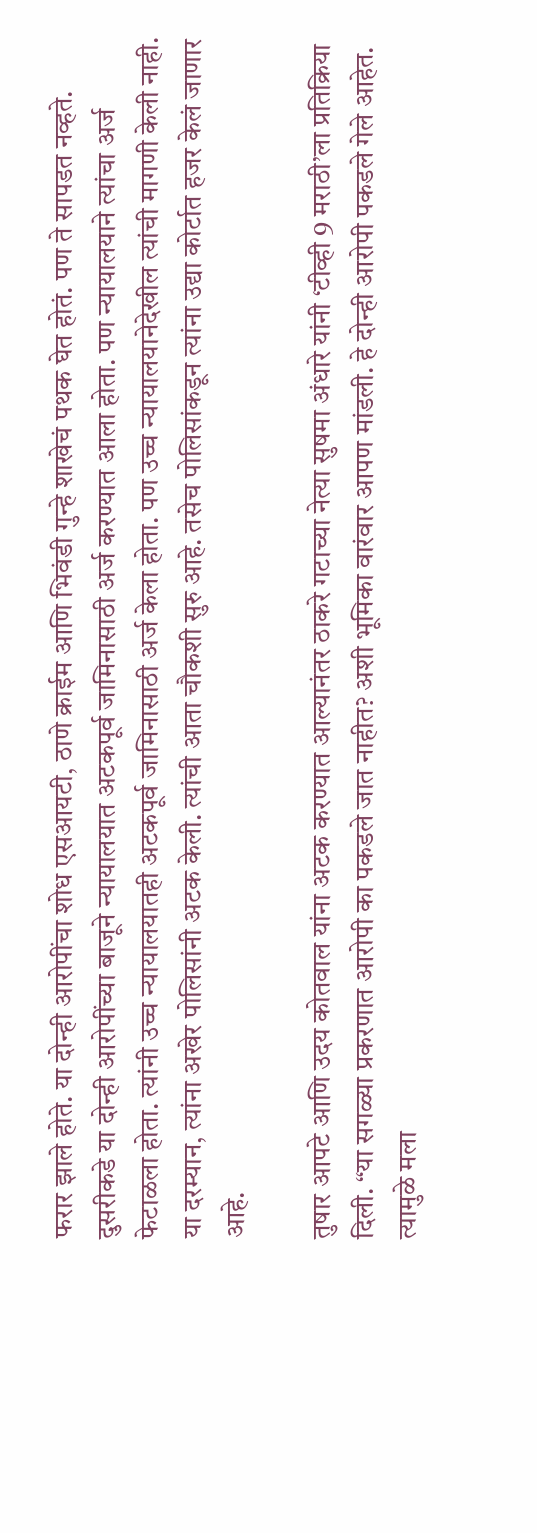फरार झाले होते. या दोन्ही आरोपींचा शोध एसआयटी, ठाणे क्राईम आणि भिवंडी गुन्हे शाखेचं पथक घेत होतं. पण ते सापडत नव्हते. दुसरीकडे या दोन्ही आरोपींच्या बाजूने न्यायालयात अटकपूर्व जामिनासाठी अर्ज करण्यात आला होता. पण न्यायालयाने त्यांचा अर्ज फेटाळला होता. त्यांनी उच्च न्यायालयातही अटकपूर्व जामिनासाठी अर्ज केला होता. पण उच्च न्यायालयानेदेखील त्यांची मागणी केली नाही. या दरम्यान, त्यांना अखेर पोलिसांनी अटक केली. त्यांची आता चौकशी सुरु आहे. तसेच पोलिसांकडून त्यांना उद्या कोर्टात हजर केलं जाणार आहे.

तुषार आपटे आणि उदय कोतवाल यांना अटक करण्यात आल्यानंतर ठाकरे गटाच्या नेत्या सुषमा अंधारे यांनी ‘टीव्ही 9 मराठी’ला प्रतिक्रिया दिली. “या सगळ्या प्रकरणात आरोपी का पकडले जात नाहीत? अशी भूमिका वारंवार आपण मांडली. हे दोन्ही आरोपी पकडले गेले आहेत. त्यामुळे मला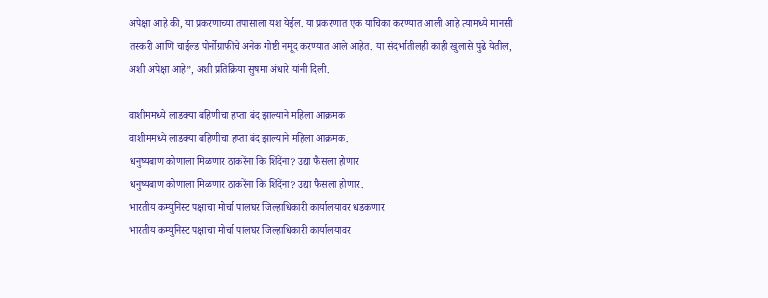अपेक्षा आहे की, या प्रकरणाच्या तपासाला यश येईल. या प्रकरणात एक याचिका करण्यात आली आहे त्यामध्ये मानसी तस्करी आणि चाईल्ड पोर्नोग्राफीचे अनेक गोष्टी नमूद करण्यात आले आहेत. या संदर्भातीलही काही खुलासे पुढे येतील, अशी अपेक्षा आहे”, अशी प्रतिक्रिया सुषमा अंधारे यांनी दिली.

वाशीममध्ये लाडक्या बहिणीचा हप्ता बंद झाल्याने महिला आक्रमक
वाशीममध्ये लाडक्या बहिणीचा हप्ता बंद झाल्याने महिला आक्रमक.
धनुष्यबाण कोणाला मिळणार ठाकरेंना कि शिंदेंना? उद्या फैसला होणार
धनुष्यबाण कोणाला मिळणार ठाकरेंना कि शिंदेंना? उद्या फैसला होणार.
भारतीय कम्युनिस्ट पक्षाचा मोर्चा पालघर जिल्हाधिकारी कार्यालयावर धडकणार
भारतीय कम्युनिस्ट पक्षाचा मोर्चा पालघर जिल्हाधिकारी कार्यालयावर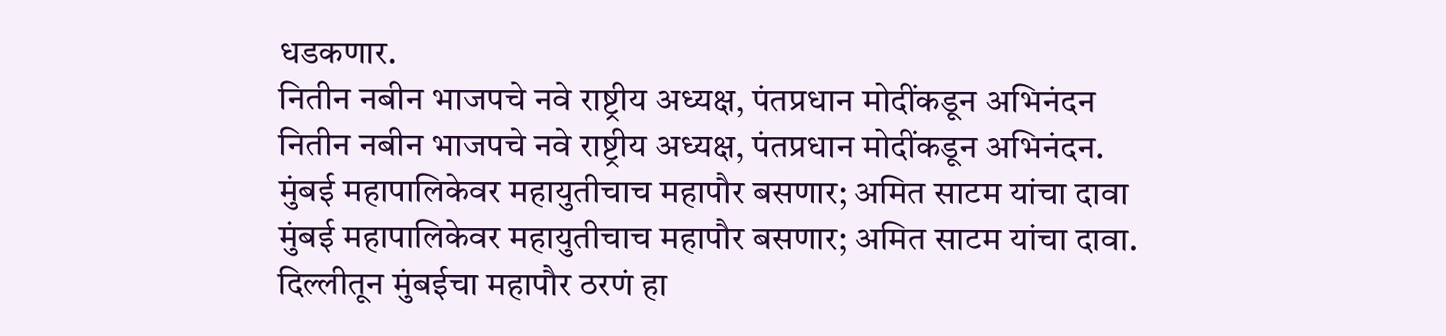धडकणार.
नितीन नबीन भाजपचे नवे राष्ट्रीय अध्यक्ष, पंतप्रधान मोदींकडून अभिनंदन
नितीन नबीन भाजपचे नवे राष्ट्रीय अध्यक्ष, पंतप्रधान मोदींकडून अभिनंदन.
मुंबई महापालिकेवर महायुतीचाच महापौर बसणार; अमित साटम यांचा दावा
मुंबई महापालिकेवर महायुतीचाच महापौर बसणार; अमित साटम यांचा दावा.
दिल्लीतून मुंबईचा महापौर ठरणं हा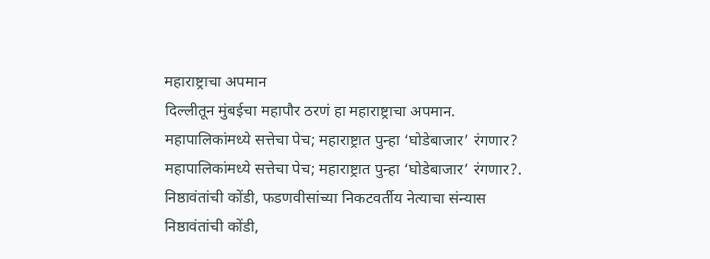महाराष्ट्राचा अपमान
दिल्लीतून मुंबईचा महापौर ठरणं हा महाराष्ट्राचा अपमान.
महापालिकांमध्ये सत्तेचा पेच; महाराष्ट्रात पुन्हा ‘घोडेबाजार’ रंगणार?
महापालिकांमध्ये सत्तेचा पेच; महाराष्ट्रात पुन्हा ‘घोडेबाजार’ रंगणार?.
निष्ठावंतांची कोंडी, फडणवीसांच्या निकटवर्तीय नेत्याचा संन्यास
निष्ठावंतांची कोंडी,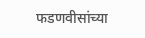फडणवीसांच्या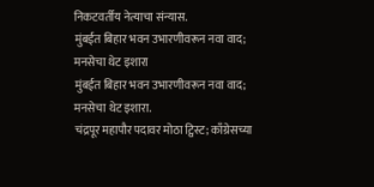निकटवर्तीय नेत्याचा संन्यास.
मुंबईत बिहार भवन उभारणीवरून नवा वाद; मनसेचा थेट इशारा
मुंबईत बिहार भवन उभारणीवरून नवा वाद; मनसेचा थेट इशारा.
चंद्रपूर महापौर पदावर मोठा ट्विस्ट; काँग्रेसच्या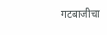गटबाजीचा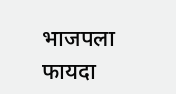भाजपला फायदा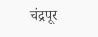चंद्रपूर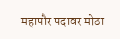महापौर पदावर मोठा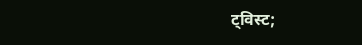ट्विस्ट;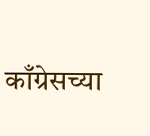काँग्रेसच्या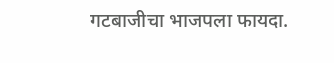गटबाजीचा भाजपला फायदा.